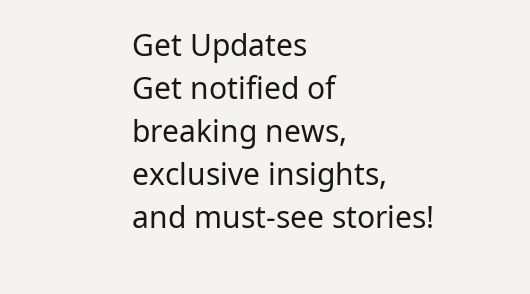Get Updates
Get notified of breaking news, exclusive insights, and must-see stories!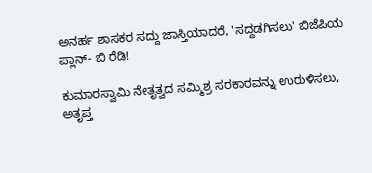ಅನರ್ಹ ಶಾಸಕರ ಸದ್ದು ಜಾಸ್ತಿಯಾದರೆ, 'ಸದ್ದಡಗಿಸಲು' ಬಿಜೆಪಿಯ ಪ್ಲಾನ್- ಬಿ ರೆಡಿ!

ಕುಮಾರಸ್ವಾಮಿ ನೇತೃತ್ವದ ಸಮ್ಮಿಶ್ರ ಸರಕಾರವನ್ನು ಉರುಳಿಸಲು, ಅತೃಪ್ತ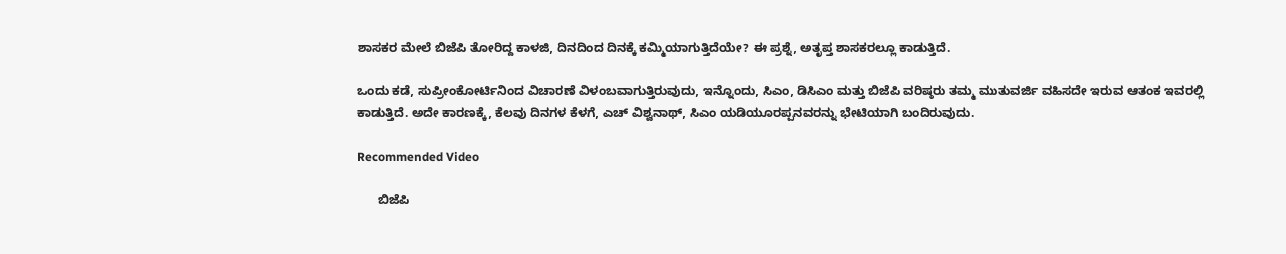ಶಾಸಕರ ಮೇಲೆ ಬಿಜೆಪಿ ತೋರಿದ್ದ ಕಾಳಜಿ, ದಿನದಿಂದ ದಿನಕ್ಕೆ ಕಮ್ಮಿಯಾಗುತ್ತಿದೆಯೇ? ಈ ಪ್ರಶ್ನೆ, ಅತೃಪ್ತ ಶಾಸಕರಲ್ಲೂ ಕಾಡುತ್ತಿದೆ.

ಒಂದು ಕಡೆ, ಸುಪ್ರೀಂಕೋರ್ಟಿನಿಂದ ವಿಚಾರಣೆ ವಿಳಂಬವಾಗುತ್ತಿರುವುದು, ಇನ್ನೊಂದು, ಸಿಎಂ, ಡಿಸಿಎಂ ಮತ್ತು ಬಿಜೆಪಿ ವರಿಷ್ಠರು ತಮ್ಮ ಮುತುವರ್ಜಿ ವಹಿಸದೇ ಇರುವ ಆತಂಕ ಇವರಲ್ಲಿ ಕಾಡುತ್ತಿದೆ. ಅದೇ ಕಾರಣಕ್ಕೆ, ಕೆಲವು ದಿನಗಳ ಕೆಳಗೆ, ಎಚ್ ವಿಶ್ವನಾಥ್, ಸಿಎಂ ಯಡಿಯೂರಪ್ಪನವರನ್ನು ಭೇಟಿಯಾಗಿ ಬಂದಿರುವುದು.

Recommended Video

      ಬಿಜೆಪಿ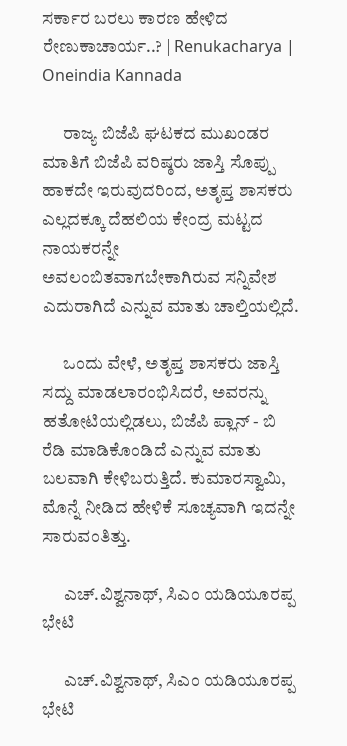ಸರ್ಕಾರ ಬರಲು ಕಾರಣ ಹೇಳಿದ ರೇಣುಕಾಚಾರ್ಯ..? | Renukacharya | Oneindia Kannada

      ರಾಜ್ಯ ಬಿಜೆಪಿ ಘಟಕದ ಮುಖಂಡರ ಮಾತಿಗೆ ಬಿಜೆಪಿ ವರಿಷ್ಠರು ಜಾಸ್ತಿ ಸೊಪ್ಪು ಹಾಕದೇ ಇರುವುದರಿಂದ, ಅತೃಪ್ತ ಶಾಸಕರು ಎಲ್ಲದಕ್ಕೂ ದೆಹಲಿಯ ಕೇಂದ್ರ ಮಟ್ಟದ ನಾಯಕರನ್ನೇ ಅವಲಂಬಿತವಾಗಬೇಕಾಗಿರುವ ಸನ್ನಿವೇಶ ಎದುರಾಗಿದೆ ಎನ್ನುವ ಮಾತು ಚಾಲ್ತಿಯಲ್ಲಿದೆ.

      ಒಂದು ವೇಳೆ, ಅತೃಪ್ತ ಶಾಸಕರು ಜಾಸ್ತಿ ಸದ್ದು ಮಾಡಲಾರಂಭಿಸಿದರೆ, ಅವರನ್ನು ಹತೋಟಿಯಲ್ಲಿಡಲು, ಬಿಜೆಪಿ ಪ್ಲಾನ್ - ಬಿ ರೆಡಿ ಮಾಡಿಕೊಂಡಿದೆ ಎನ್ನುವ ಮಾತು ಬಲವಾಗಿ ಕೇಳಿಬರುತ್ತಿದೆ. ಕುಮಾರಸ್ವಾಮಿ, ಮೊನ್ನೆ ನೀಡಿದ ಹೇಳಿಕೆ ಸೂಚ್ಯವಾಗಿ ಇದನ್ನೇ ಸಾರುವಂತಿತ್ತು.

      ಎಚ್.ವಿಶ್ವನಾಥ್, ಸಿಎಂ ಯಡಿಯೂರಪ್ಪ ಭೇಟಿ

      ಎಚ್.ವಿಶ್ವನಾಥ್, ಸಿಎಂ ಯಡಿಯೂರಪ್ಪ ಭೇಟಿ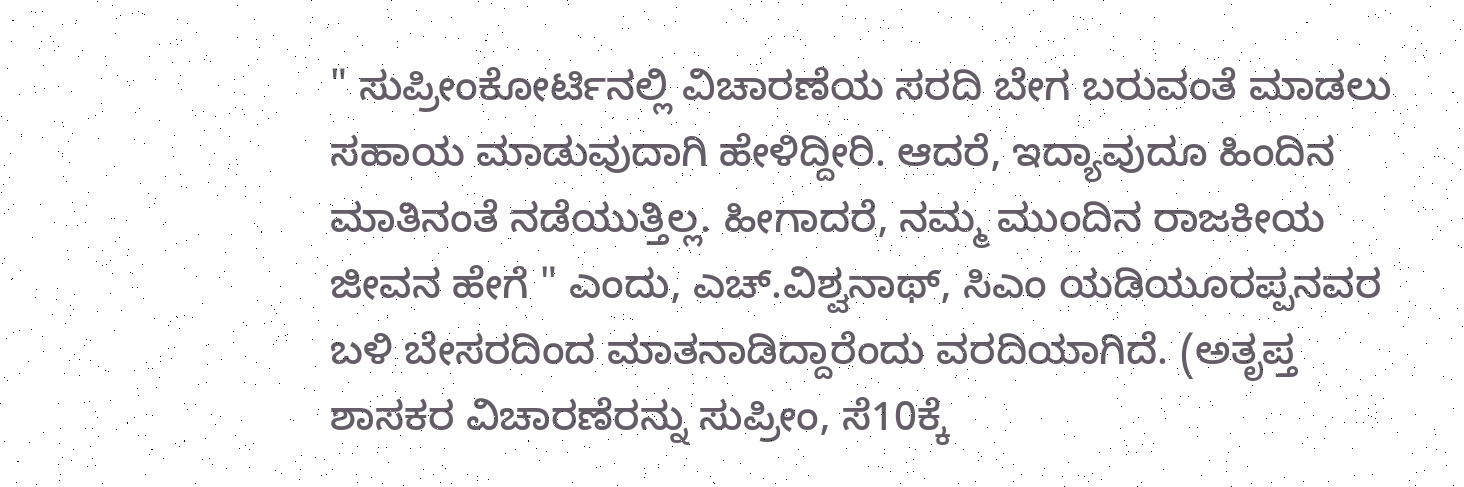" ಸುಪ್ರೀಂಕೋರ್ಟಿನಲ್ಲಿ ವಿಚಾರಣೆಯ ಸರದಿ ಬೇಗ ಬರುವಂತೆ ಮಾಡಲು ಸಹಾಯ ಮಾಡುವುದಾಗಿ ಹೇಳಿದ್ದೀರಿ. ಆದರೆ, ಇದ್ಯಾವುದೂ ಹಿಂದಿನ ಮಾತಿನಂತೆ ನಡೆಯುತ್ತಿಲ್ಲ. ಹೀಗಾದರೆ, ನಮ್ಮ ಮುಂದಿನ ರಾಜಕೀಯ ಜೀವನ ಹೇಗೆ " ಎಂದು, ಎಚ್.ವಿಶ್ವನಾಥ್, ಸಿಎಂ ಯಡಿಯೂರಪ್ಪನವರ ಬಳಿ ಬೇಸರದಿಂದ ಮಾತನಾಡಿದ್ದಾರೆಂದು ವರದಿಯಾಗಿದೆ. (ಅತೃಪ್ತ ಶಾಸಕರ ವಿಚಾರಣೆರನ್ನು ಸುಪ್ರೀಂ, ಸೆ10ಕ್ಕೆ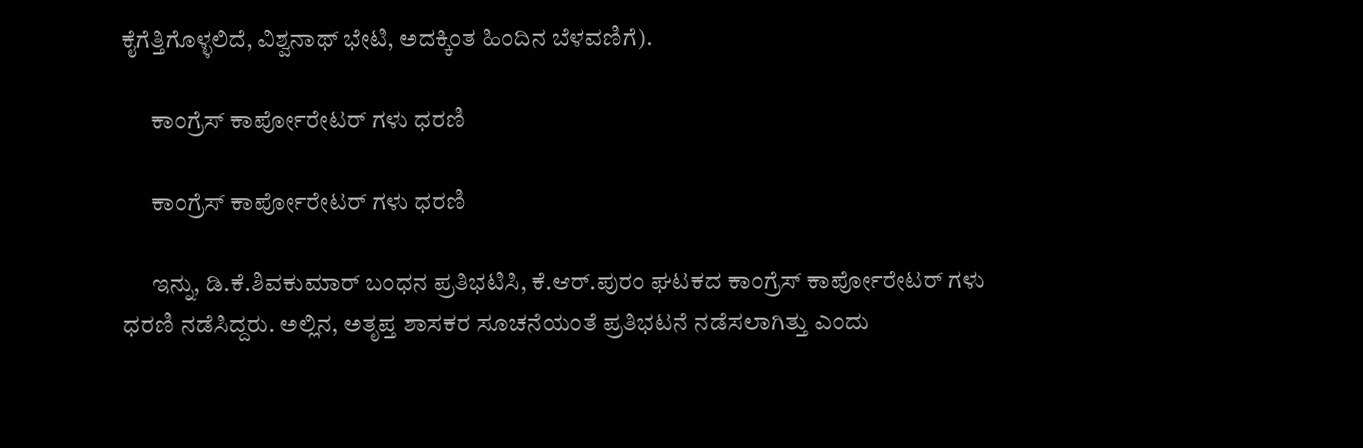ಕೈಗೆತ್ತಿಗೊಳ್ಳಲಿದೆ, ವಿಶ್ವನಾಥ್ ಭೇಟಿ, ಅದಕ್ಕಿಂತ ಹಿಂದಿನ ಬೆಳವಣಿಗೆ).

      ಕಾಂಗ್ರೆಸ್ ಕಾರ್ಪೋರೇಟರ್ ಗಳು ಧರಣಿ

      ಕಾಂಗ್ರೆಸ್ ಕಾರ್ಪೋರೇಟರ್ ಗಳು ಧರಣಿ

      ಇನ್ನು, ಡಿ.ಕೆ.ಶಿವಕುಮಾರ್ ಬಂಧನ ಪ್ರತಿಭಟಿಸಿ, ಕೆ.ಆರ್.ಪುರಂ ಘಟಕದ ಕಾಂಗ್ರೆಸ್ ಕಾರ್ಪೋರೇಟರ್ ಗಳು ಧರಣಿ ನಡೆಸಿದ್ದರು. ಅಲ್ಲಿನ, ಅತೃಪ್ತ ಶಾಸಕರ ಸೂಚನೆಯಂತೆ ಪ್ರತಿಭಟನೆ ನಡೆಸಲಾಗಿತ್ತು ಎಂದು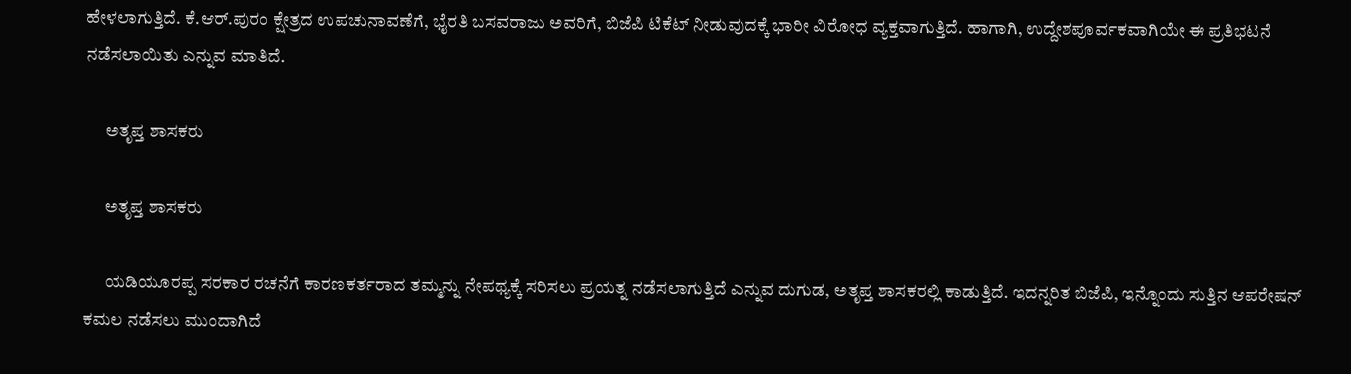ಹೇಳಲಾಗುತ್ತಿದೆ. ಕೆ.ಆರ್.ಪುರಂ ಕ್ಷೇತ್ರದ ಉಪಚುನಾವಣೆಗೆ, ಭೈರತಿ ಬಸವರಾಜು ಅವರಿಗೆ, ಬಿಜೆಪಿ ಟಿಕೆಟ್ ನೀಡುವುದಕ್ಕೆ ಭಾರೀ ವಿರೋಧ ವ್ಯಕ್ತವಾಗುತ್ತಿದೆ. ಹಾಗಾಗಿ, ಉದ್ದೇಶಪೂರ್ವಕವಾಗಿಯೇ ಈ ಪ್ರತಿಭಟನೆ ನಡೆಸಲಾಯಿತು ಎನ್ನುವ ಮಾತಿದೆ.

      ಅತೃಪ್ತ ಶಾಸಕರು

      ಅತೃಪ್ತ ಶಾಸಕರು

      ಯಡಿಯೂರಪ್ಪ ಸರಕಾರ ರಚನೆಗೆ ಕಾರಣಕರ್ತರಾದ ತಮ್ಮನ್ನು ನೇಪಥ್ಯಕ್ಕೆ ಸರಿಸಲು ಪ್ರಯತ್ನ ನಡೆಸಲಾಗುತ್ತಿದೆ ಎನ್ನುವ ದುಗುಡ, ಅತೃಪ್ತ ಶಾಸಕರಲ್ಲಿ ಕಾಡುತ್ತಿದೆ. ಇದನ್ನರಿತ ಬಿಜೆಪಿ, ಇನ್ನೊಂದು ಸುತ್ತಿನ ಆಪರೇಷನ್ ಕಮಲ ನಡೆಸಲು ಮುಂದಾಗಿದೆ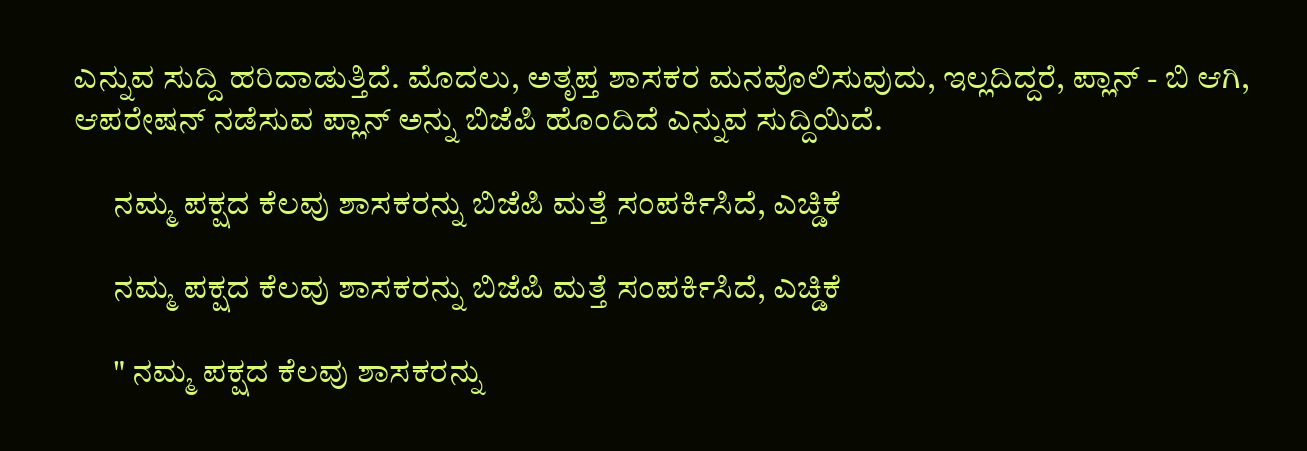ಎನ್ನುವ ಸುದ್ದಿ ಹರಿದಾಡುತ್ತಿದೆ. ಮೊದಲು, ಅತೃಪ್ತ ಶಾಸಕರ ಮನವೊಲಿಸುವುದು, ಇಲ್ಲದಿದ್ದರೆ, ಪ್ಲಾನ್ - ಬಿ ಆಗಿ, ಆಪರೇಷನ್ ನಡೆಸುವ ಪ್ಲಾನ್ ಅನ್ನು ಬಿಜೆಪಿ ಹೊಂದಿದೆ ಎನ್ನುವ ಸುದ್ದಿಯಿದೆ.

      ನಮ್ಮ ಪಕ್ಷದ ಕೆಲವು ಶಾಸಕರನ್ನು ಬಿಜೆಪಿ ಮತ್ತೆ ಸಂಪರ್ಕಿಸಿದೆ, ಎಚ್ಡಿಕೆ

      ನಮ್ಮ ಪಕ್ಷದ ಕೆಲವು ಶಾಸಕರನ್ನು ಬಿಜೆಪಿ ಮತ್ತೆ ಸಂಪರ್ಕಿಸಿದೆ, ಎಚ್ಡಿಕೆ

      " ನಮ್ಮ ಪಕ್ಷದ ಕೆಲವು ಶಾಸಕರನ್ನು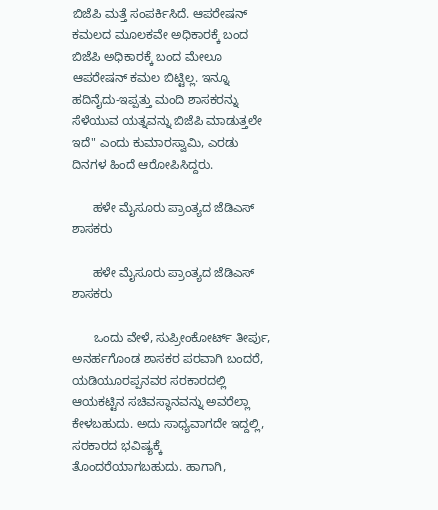ಬಿಜೆಪಿ ಮತ್ತೆ ಸಂಪರ್ಕಿಸಿದೆ. ಆಪರೇಷನ್ ಕಮಲದ ಮೂಲಕವೇ ಅಧಿಕಾರಕ್ಕೆ ಬಂದ ಬಿಜೆಪಿ ಅಧಿಕಾರಕ್ಕೆ ಬಂದ ಮೇಲೂ ಆಪರೇಷನ್ ಕಮಲ ಬಿಟ್ಟಿಲ್ಲ. ಇನ್ನೂ ಹದಿನೈದು-ಇಪ್ಪತ್ತು ಮಂದಿ ಶಾಸಕರನ್ನು ಸೆಳೆಯುವ ಯತ್ನವನ್ನು ಬಿಜೆಪಿ ಮಾಡುತ್ತಲೇ ಇದೆ" ಎಂದು ಕುಮಾರಸ್ವಾಮಿ, ಎರಡು ದಿನಗಳ ಹಿಂದೆ ಆರೋಪಿಸಿದ್ದರು.

      ಹಳೇ ಮೈಸೂರು ಪ್ರಾಂತ್ಯದ ಜೆಡಿಎಸ್ ಶಾಸಕರು

      ಹಳೇ ಮೈಸೂರು ಪ್ರಾಂತ್ಯದ ಜೆಡಿಎಸ್ ಶಾಸಕರು

      ಒಂದು ವೇಳೆ, ಸುಪ್ರೀಂಕೋರ್ಟ್ ತೀರ್ಪು, ಅನರ್ಹಗೊಂಡ ಶಾಸಕರ ಪರವಾಗಿ ಬಂದರೆ, ಯಡಿಯೂರಪ್ಪನವರ ಸರಕಾರದಲ್ಲಿ ಆಯಕಟ್ಟಿನ ಸಚಿವಸ್ಥಾನವನ್ನು ಅವರೆಲ್ಲಾ ಕೇಳಬಹುದು. ಅದು ಸಾಧ್ಯವಾಗದೇ ಇದ್ದಲ್ಲಿ, ಸರಕಾರದ ಭವಿಷ್ಯಕ್ಕೆ ತೊಂದರೆಯಾಗಬಹುದು. ಹಾಗಾಗಿ,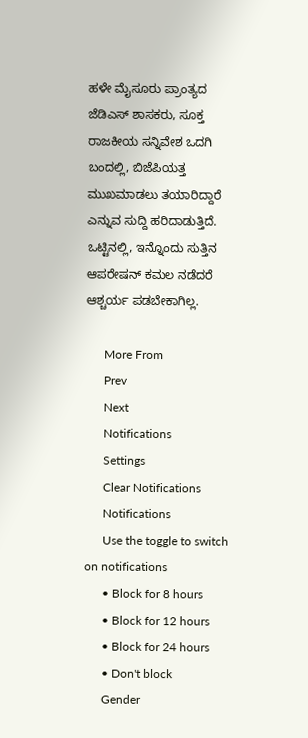ಹಳೇ ಮೈಸೂರು ಪ್ರಾಂತ್ಯದ ಜೆಡಿಎಸ್ ಶಾಸಕರು, ಸೂಕ್ತ ರಾಜಕೀಯ ಸನ್ನಿವೇಶ ಒದಗಿ ಬಂದಲ್ಲಿ, ಬಿಜೆಪಿಯತ್ತ ಮುಖಮಾಡಲು ತಯಾರಿದ್ದಾರೆ ಎನ್ನುವ ಸುದ್ದಿ ಹರಿದಾಡುತ್ತಿದೆ. ಒಟ್ಟಿನಲ್ಲಿ, ಇನ್ನೊಂದು ಸುತ್ತಿನ ಆಪರೇಷನ್ ಕಮಲ ನಡೆದರೆ ಆಶ್ಚರ್ಯ ಪಡಬೇಕಾಗಿಲ್ಲ.

      More From
      Prev
      Next
      Notifications
      Settings
      Clear Notifications
      Notifications
      Use the toggle to switch on notifications
      • Block for 8 hours
      • Block for 12 hours
      • Block for 24 hours
      • Don't block
      Gender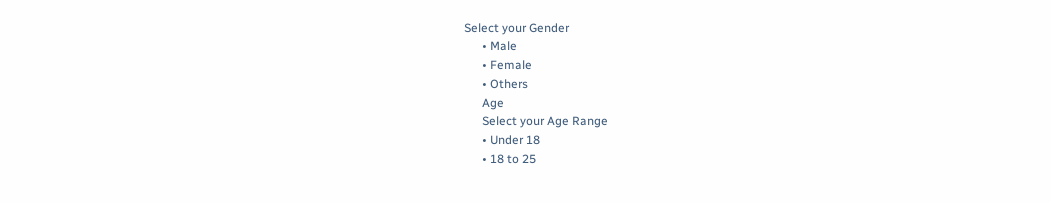Select your Gender
      • Male
      • Female
      • Others
      Age
      Select your Age Range
      • Under 18
      • 18 to 25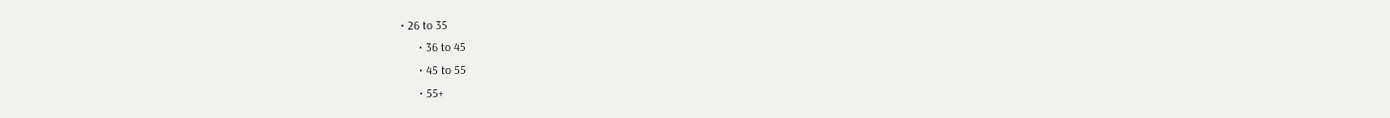• 26 to 35
      • 36 to 45
      • 45 to 55
      • 55+